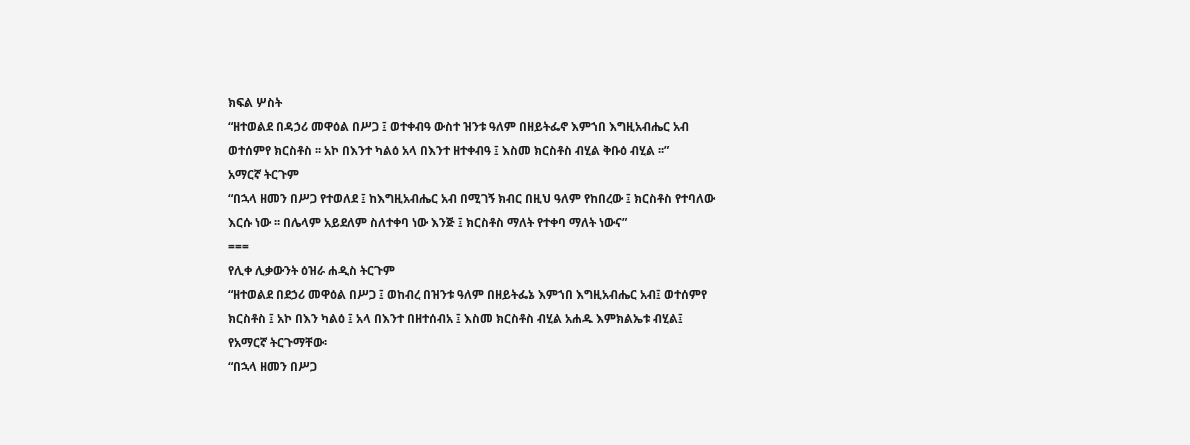ክፍል ሦስት
“ዘተወልደ በዳኃሪ መዋዕል በሥጋ ፤ ወተቀብዓ ውስተ ዝንቱ ዓለም በዘይትፌኖ እምኀበ እግዚአብሔር አብ ወተሰምየ ክርስቶስ ፡፡ አኮ በእንተ ካልዕ አላ በእንተ ዘተቀብዓ ፤ እስመ ክርስቶስ ብሂል ቅቡዕ ብሂል ፡፡”
አማርኛ ትርጉም
“በኋላ ዘመን በሥጋ የተወለደ ፤ ከእግዚአብሔር አብ በሚገኝ ክብር በዚህ ዓለም የከበረው ፤ ክርስቶስ የተባለው እርሱ ነው ፡፡ በሌላም አይደለም ስለተቀባ ነው እንጅ ፤ ክርስቶስ ማለት የተቀባ ማለት ነውና”
===
የሊቀ ሊቃውንት ዕዝራ ሐዲስ ትርጉም
“ዘተወልደ በደኃሪ መዋዕል በሥጋ ፤ ወከብረ በዝንቱ ዓለም በዘይትፌኔ እምኀበ እግዚአብሔር አብ፤ ወተሰምየ ክርስቶስ ፤ አኮ በእን ካልዕ ፤ አላ በእንተ በዘተሰብአ ፤ እስመ ክርስቶስ ብሂል አሐዱ እምክልኤቱ ብሂል፤
የአማርኛ ትርጉማቸው፡
“በኋላ ዘመን በሥጋ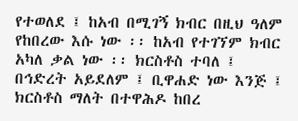የተወለደ ፤ ከአብ በሚገኝ ክብር በዚህ ዓለም የከበረው እሱ ነው ፡፡ ከአብ የተገኘም ክብር አካለ ቃል ነው ፡፡ ክርስቶስ ተባለ ፤ በኅድረት አይደለም ፤ ቢዋሐድ ነው እንጅ ፤ ክርስቶስ ማለት በተዋሕዶ ከበረ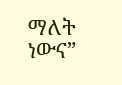ማለት ነውና”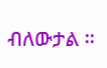ብለውታል ፡፡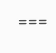===